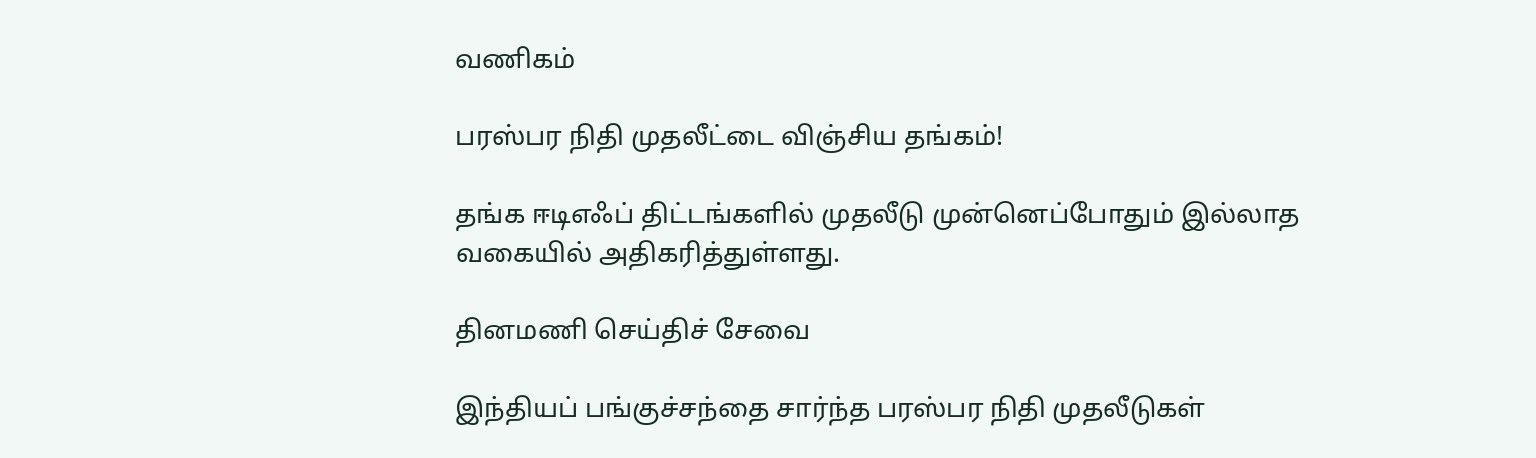வணிகம்

பரஸ்பர நிதி முதலீட்டை விஞ்சிய தங்கம்!

தங்க ஈடிஎஃப் திட்டங்களில் முதலீடு முன்னெப்போதும் இல்லாத வகையில் அதிகரித்துள்ளது.

தினமணி செய்திச் சேவை

இந்தியப் பங்குச்சந்தை சார்ந்த பரஸ்பர நிதி முதலீடுகள்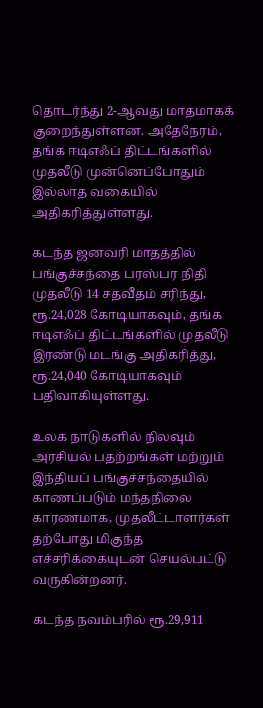தொடர்ந்து 2-ஆவது மாதமாகக் குறைந்துள்ளன. அதேநேரம், தங்க ஈடிஎஃப் திட்டங்களில் முதலீடு முன்னெப்போதும் இல்லாத வகையில் அதிகரித்துள்ளது.

கடந்த ஜனவரி மாதத்தில் பங்குச்சந்தை பரஸ்பர நிதி முதலீடு 14 சதவீதம் சரிந்து, ரூ.24,028 கோடியாகவும், தங்க ஈடிஎஃப் திட்டங்களில் முதலீடு இரண்டு மடங்கு அதிகரித்து, ரூ.24,040 கோடியாகவும் பதிவாகியுள்ளது.

உலக நாடுகளில் நிலவும் அரசியல் பதற்றங்கள் மற்றும் இந்தியப் பங்குச்சந்தையில் காணப்படும் மந்தநிலை காரணமாக, முதலீட்டாளர்கள் தற்போது மிகுந்த எச்சரிக்கையுடன் செயல்பட்டு வருகின்றனர்.

கடந்த நவம்பரில் ரூ.29,911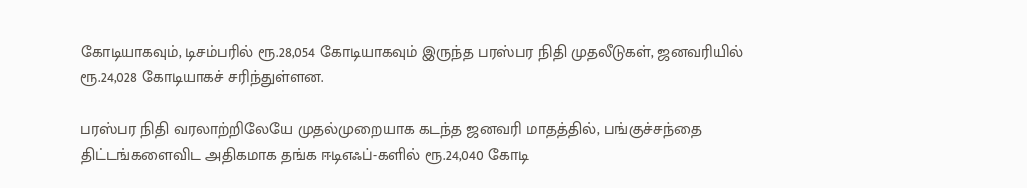கோடியாகவும், டிசம்பரில் ரூ.28,054 கோடியாகவும் இருந்த பரஸ்பர நிதி முதலீடுகள், ஜனவரியில் ரூ.24,028 கோடியாகச் சரிந்துள்ளன.

பரஸ்பர நிதி வரலாற்றிலேயே முதல்முறையாக கடந்த ஜனவரி மாதத்தில், பங்குச்சந்தை திட்டங்களைவிட அதிகமாக தங்க ஈடிஎஃப்-களில் ரூ.24,040 கோடி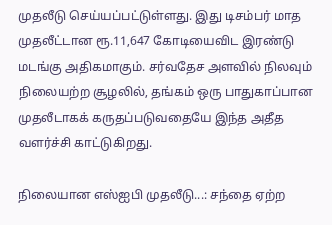முதலீடு செய்யப்பட்டுள்ளது. இது டிசம்பர் மாத முதலீட்டான ரூ.11,647 கோடியைவிட இரண்டு மடங்கு அதிகமாகும். சர்வதேச அளவில் நிலவும் நிலையற்ற சூழலில், தங்கம் ஒரு பாதுகாப்பான முதலீடாகக் கருதப்படுவதையே இந்த அதீத வளர்ச்சி காட்டுகிறது.

நிலையான எஸ்ஐபி முதலீடு...: சந்தை ஏற்ற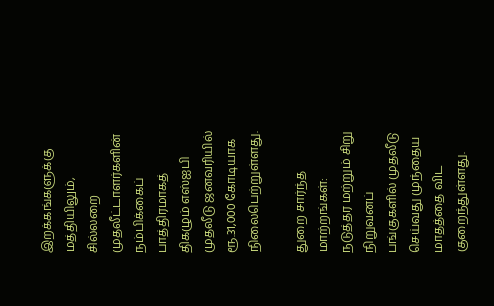இறக்கங்களுக்கு மத்தியிலும், சில்லறை முதலீட்டாளர்களின் நம்பிக்கைப் பாத்திரமாகத் திகழும் எஸ்ஐபி முதலீடு ஜனவரியில் ரூ.31,000 கோடியாக நிலைபெற்றுள்ளது.

துறை சார்ந்த மாற்றங்கள்: நடுத்தர மற்றும் சிறு நிறுவனப் பங்குகளில் முதலீடு செய்வது முந்தைய மாதத்தை விட குறைந்துள்ளது.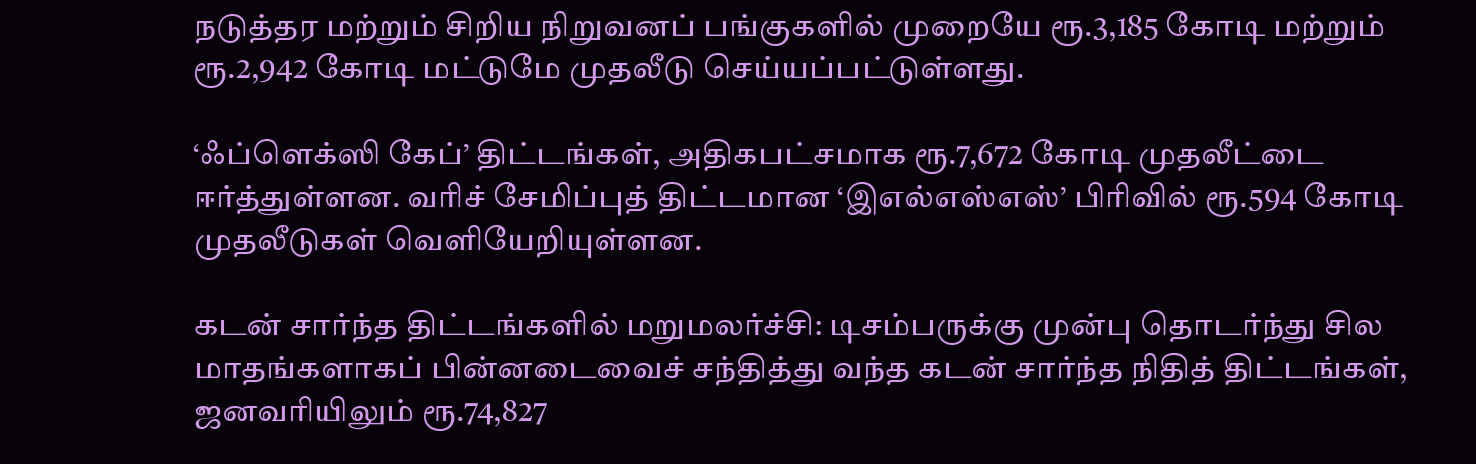நடுத்தர மற்றும் சிறிய நிறுவனப் பங்குகளில் முறையே ரூ.3,185 கோடி மற்றும் ரூ.2,942 கோடி மட்டுமே முதலீடு செய்யப்பட்டுள்ளது.

‘ஃப்ளெக்ஸி கேப்’ திட்டங்கள், அதிகபட்சமாக ரூ.7,672 கோடி முதலீட்டை ஈர்த்துள்ளன. வரிச் சேமிப்புத் திட்டமான ‘இஎல்எஸ்எஸ்’ பிரிவில் ரூ.594 கோடி முதலீடுகள் வெளியேறியுள்ளன.

கடன் சார்ந்த திட்டங்களில் மறுமலர்ச்சி: டிசம்பருக்கு முன்பு தொடர்ந்து சில மாதங்களாகப் பின்னடைவைச் சந்தித்து வந்த கடன் சார்ந்த நிதித் திட்டங்கள், ஜனவரியிலும் ரூ.74,827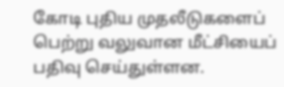கோடி புதிய முதலீடுகளைப் பெற்று வலுவான மீட்சியைப் பதிவு செய்துள்ளன.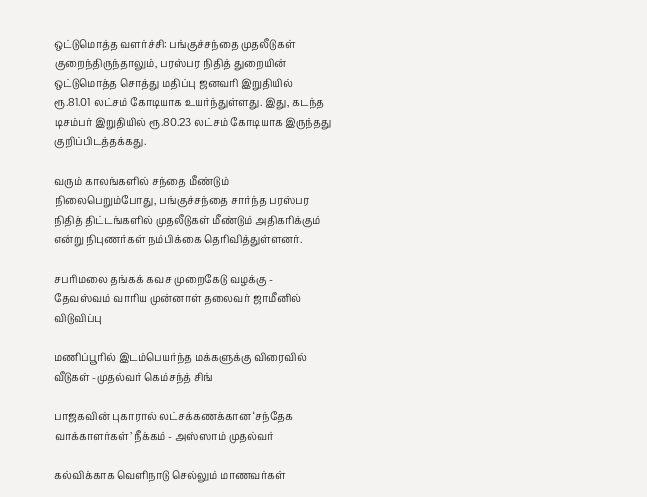ஒட்டுமொத்த வளர்ச்சி: பங்குச்சந்தை முதலீடுகள் குறைந்திருந்தாலும், பரஸ்பர நிதித் துறையின் ஒட்டுமொத்த சொத்து மதிப்பு ஜனவரி இறுதியில் ரூ.81.01 லட்சம் கோடியாக உயர்ந்துள்ளது. இது, கடந்த டிசம்பர் இறுதியில் ரூ.80.23 லட்சம் கோடியாக இருந்தது குறிப்பிடத்தக்கது.

வரும் காலங்களில் சந்தை மீண்டும் நிலைபெறும்போது, பங்குச்சந்தை சார்ந்த பரஸ்பர நிதித் திட்டங்களில் முதலீடுகள் மீண்டும் அதிகரிக்கும் என்று நிபுணர்கள் நம்பிக்கை தெரிவித்துள்ளனர்.

சபரிமலை தங்கக் கவச முறைகேடு வழக்கு - தேவஸ்வம் வாரிய முன்னாள் தலைவர் ஜாமீனில் விடுவிப்பு

மணிப்பூரில் இடம்பெயர்ந்த மக்களுக்கு விரைவில் வீடுகள் -முதல்வர் கெம்சந்த் சிங்

பாஜகவின் புகாரால் லட்சக்கணக்கான ‘சந்தேக வாக்காளர்கள்’ நீக்கம் - அஸ்ஸாம் முதல்வர்

கல்விக்காக வெளிநாடு செல்லும் மாணவர்கள்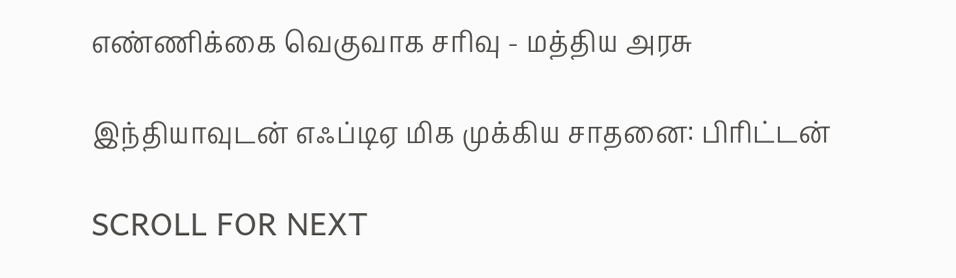எண்ணிக்கை வெகுவாக சரிவு - மத்திய அரசு

இந்தியாவுடன் எஃப்டிஏ மிக முக்கிய சாதனை: பிரிட்டன்

SCROLL FOR NEXT